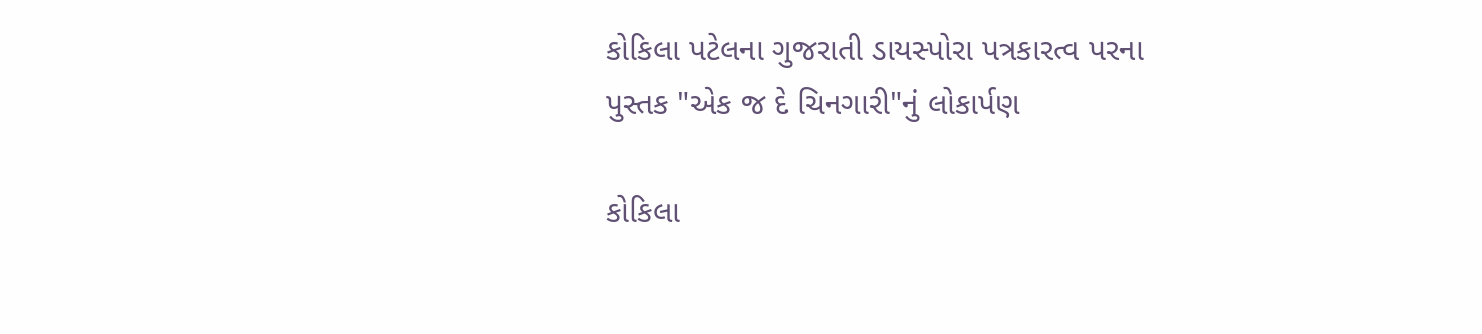કોકિલા પટેલના ગુજરાતી ડાયસ્પોરા પત્રકારત્વ પરના પુસ્તક "એક જ દે ચિનગારી"નું લોકાર્પણ

કોકિલા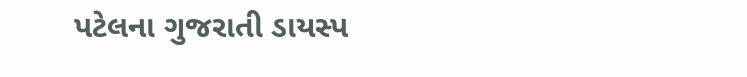પટેલના ગુજરાતી ડાયસ્પ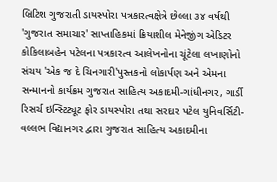બ્રિટિશ ગુજરાતી ડાયસ્પોરા પત્રકારત્વક્ષેત્રે છેલ્લા ૩૪ વર્ષથી 'ગુજરાત સમાચાર' સાપ્તાહિકમાં ક્રિયાશીલ મેનેજીંગ એડિટર કોકિલાબહેન પટેલના પત્રકારત્વ આલેખનોના ચૂંટેલા લખાણોનો સંચય 'એક જ દે ચિનગારી'પુસ્તકનો લોકાર્પણ અને એમના સન્માનનો કાર્યક્રમ ગુજરાત સાહિત્ય અકાદમી-ગાંધીનગર, ગાર્ડી રિસર્ચ ઇન્સ્ટિટ્યૂટ ફોર ડાયસ્પોરા તથા સરદાર પટેલ યુનિવર્સિટી-વલ્લભ વિદ્યાનગર દ્વારા ગુજરાત સાહિત્ય અકાદમીના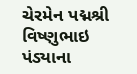ચેરમેન પદ્મશ્રી વિષ્ણુભાઇ પંડ્યાના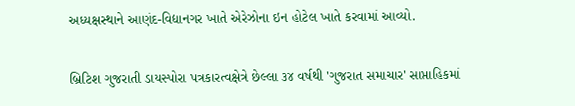અધ્યક્ષસ્થાને આણંદ-વિદ્યાનગર ખાતે એરેઝોના ઇન હોટેલ ખાતે કરવામાં આવ્યો.

બ્રિટિશ ગુજરાતી ડાયસ્પોરા પત્રકારત્વક્ષેત્રે છેલ્લા ૩૪ વર્ષથી 'ગુજરાત સમાચાર' સાપ્તાહિકમાં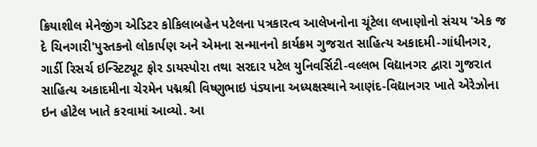ક્રિયાશીલ મેનેજીંગ એડિટર કોકિલાબહેન પટેલના પત્રકારત્વ આલેખનોના ચૂંટેલા લખાણોનો સંચય 'એક જ દે ચિનગારી'પુસ્તકનો લોકાર્પણ અને એમના સન્માનનો કાર્યક્રમ ગુજરાત સાહિત્ય અકાદમી-ગાંધીનગર, ગાર્ડી રિસર્ચ ઇન્સ્ટિટ્યૂટ ફોર ડાયસ્પોરા તથા સરદાર પટેલ યુનિવર્સિટી-વલ્લભ વિદ્યાનગર દ્વારા ગુજરાત સાહિત્ય અકાદમીના ચેરમેન પદ્મશ્રી વિષ્ણુભાઇ પંડ્યાના અધ્યક્ષસ્થાને આણંદ-વિદ્યાનગર ખાતે એરેઝોના ઇન હોટેલ ખાતે કરવામાં આવ્યો. આ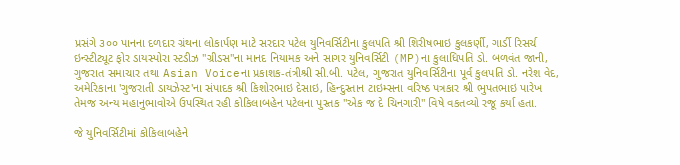પ્રસંગે ૩૦૦ પાનના દળદાર ગ્રંથના લોકાર્પણ માટે સરદાર પટેલ યુનિવર્સિટીના કુલપતિ શ્રી શિરીષભાઇ કુલકર્ણી, ગાર્ડી રિસર્ચ ઇન્સ્ટીટ્યૂટ ફોર ડાયસ્પોરા સ્ટડીઝ "ગ્રીડસ"ના માનદ નિયામક અને સાગર યુનિવર્સિટી (MP)ના કુલાધિપતિ ડો. બળવંત જાની, ગુજરાત સમાચાર તથા Asian Voiceના પ્રકાશક-તંત્રીશ્રી સી.બી. પટેલ, ગુજરાત યુનિવર્સિટીના પૂર્વ કુલપતિ ડો. નરેશ વેદ, અમેરિકાના 'ગુજરાતી ડાયઝેસ્ટ'ના સંપાદક શ્રી કિશોરભાઇ દેસાઇ, હિન્દુસ્તાન ટાઇમ્સના વરિષ્ઠ પત્રકાર શ્રી ભુપતભાઇ પારેખ તેમજ અન્ય મહાનુભાવોએ ઉપસ્થિત રહી કોકિલાબહેન પટેલના પુસ્તક "એક જ દે ચિનગારી" વિષે વકતવ્યો રજૂ કર્યા હતા.

જે યુનિવર્સિટીમાં કોકિલાબહેને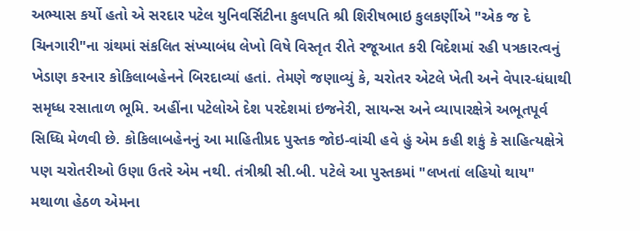અભ્યાસ કર્યો હતો એ સરદાર પટેલ યુનિવર્સિટીના કુલપતિ શ્રી શિરીષભાઇ કુલકર્ણીએ "એક જ દે ચિનગારી"ના ગ્રંથમાં સંકલિત સંખ્યાબંધ લેખો વિષે વિસ્તૃત રીતે રજૂઆત કરી વિદેશમાં રહી પત્રકારત્વનું ખેડાણ કરનાર કોકિલાબહેનને બિરદાવ્યાં હતાં. તેમણે જણાવ્યું કે, ચરોતર એટલે ખેતી અને વેપાર-ધંધાથી સમૃધ્ધ રસાતાળ ભૂમિ. અહીંના પટેલોએ દેશ પરદેશમાં ઇજનેરી, સાયન્સ અને વ્યાપારક્ષેત્રે અભૂતપૂર્વ સિધ્ધિ મેળવી છે. કોકિલાબહેનનું આ માહિતીપ્રદ પુસ્તક જોઇ-વાંચી હવે હું એમ કહી શકું કે સાહિત્યક્ષેત્રે પણ ચરોતરીઓ ઉણા ઉતરે એમ નથી. તંત્રીશ્રી સી.બી. પટેલે આ પુસ્તકમાં "લખતાં લહિયો થાય" મથાળા હેઠળ એમના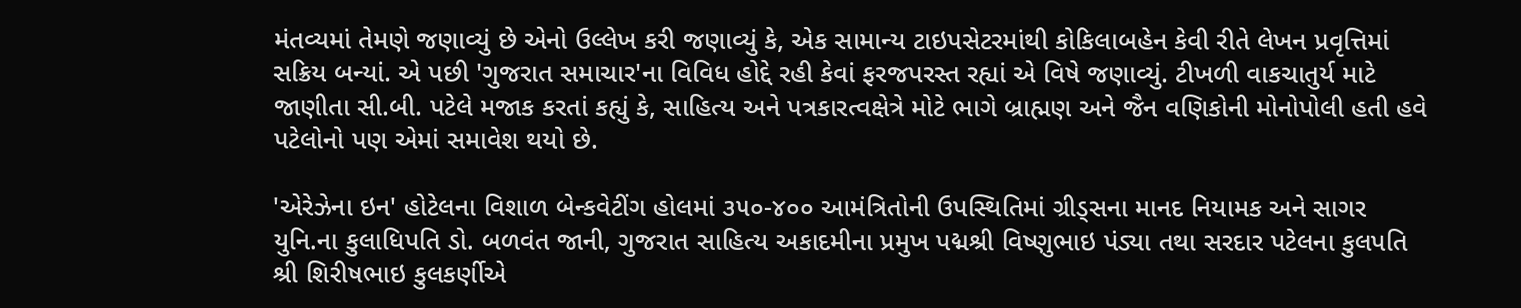મંતવ્યમાં તેમણે જણાવ્યું છે એનો ઉલ્લેખ કરી જણાવ્યું કે, એક સામાન્ય ટાઇપસેટરમાંથી કોકિલાબહેન કેવી રીતે લેખન પ્રવૃત્તિમાં સક્રિય બન્યાં. એ પછી 'ગુજરાત સમાચાર'ના વિવિધ હોદ્દે રહી કેવાં ફરજપરસ્ત રહ્યાં એ વિષે જણાવ્યું. ટીખળી વાકચાતુર્ય માટે જાણીતા સી.બી. પટેલે મજાક કરતાં કહ્યું કે, સાહિત્ય અને પત્રકારત્વક્ષેત્રે મોટે ભાગે બ્રાહ્મણ અને જૈન વણિકોની મોનોપોલી હતી હવે પટેલોનો પણ એમાં સમાવેશ થયો છે.

'એરેઝેના ઇન' હોટેલના વિશાળ બેન્કવેટીંગ હોલમાં ૩૫૦-૪૦૦ આમંત્રિતોની ઉપસ્થિતિમાં ગ્રીડ્સના માનદ નિયામક અને સાગર યુનિ.ના કુલાધિપતિ ડો. બળવંત જાની, ગુજરાત સાહિત્ય અકાદમીના પ્રમુખ પદ્મશ્રી વિષ્ણુભાઇ પંડ્યા તથા સરદાર પટેલના કુલપતિ શ્રી શિરીષભાઇ કુલકર્ણીએ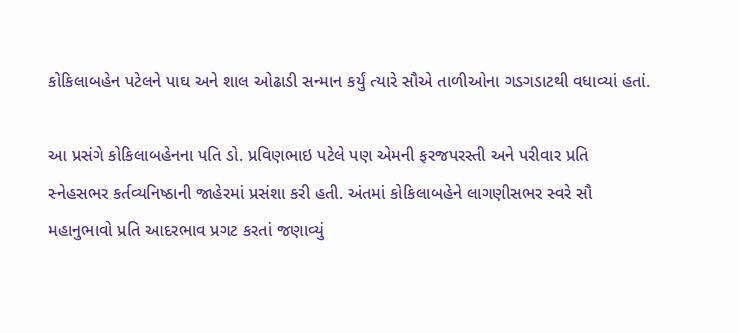કોકિલાબહેન પટેલને પાઘ અને શાલ ઓઢાડી સન્માન કર્યું ત્યારે સૌએ તાળીઓના ગડગડાટથી વધાવ્યાં હતાં.

આ પ્રસંગે કોકિલાબહેનના પતિ ડો. પ્રવિણભાઇ પટેલે પણ એમની ફરજપરસ્તી અને પરીવાર પ્રતિ સ્નેહસભર કર્તવ્યનિષ્ઠાની જાહેરમાં પ્રસંશા કરી હતી. અંતમાં કોકિલાબહેને લાગણીસભર સ્વરે સૌ મહાનુભાવો પ્રતિ આદરભાવ પ્રગટ કરતાં જણાવ્યું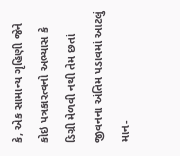કે, એક સામાન્ય ગૃહિણી જેને કોઇ પત્રકારત્વનો અભ્યાસ કે ડિગ્રી મેળવી નથી તેમ છતાં જીવનના અંતિમ પડાવમાં આટલું માન-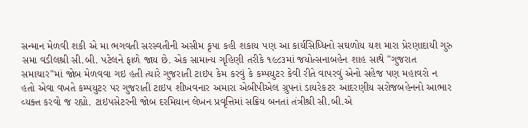સન્માન મેળવી શકી એ મા ભગવતી સરસ્વતીની અસીમ કૃપા કહી શકાય પણ આ કાર્યસિધ્ધિનો સઘળોય યશ મારા પ્રેરણાદાયી ગુરુ સમા વડીલશ્રી સી.બી. પટેલને ફાળે જાય છે. એક સામાન્ય ગૃહિણી તરીકે ૧૯૮૩માં જયોત્સનાબહેન શાહ સાથે "ગુજરાત સમાચાર"માં જોબ મેળવવા ગઇ હતી ત્યારે ગુજરાતી ટાઇપ કેમ કરવું કે કમ્પયુટર કેવી રીતે વાપરવું એનો સહેજ પણ મહાવરો ન હતો એવા વખતે કમ્પયુટર પર ગુજરાતી ટાઇપ શીખવનાર અમારા એબીપીએલ ગ્રુપનાં ડાયરેકટર આદરણીય સરોજબહેનનો આભાર વ્યક્ત કરવો જ રહ્યો. ટાઇપસેટરની જોબ દરમિયાન લેખન પ્રવૃત્તિમાં સક્રિય બનતાં તંત્રીશ્રી સી.બી.એ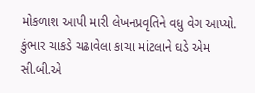મોકળાશ આપી મારી લેખનપ્રવૃતિને વધુ વેગ આપ્યો. કુંભાર ચાકડે ચઢાવેલા કાચા માંટલાને ઘડે એમ સી.બી.એ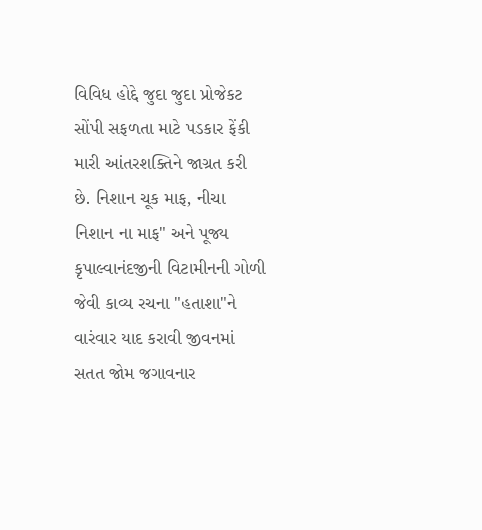વિવિધ હોદ્દે જુદા જુદા પ્રોજેકટ સોંપી સફળતા માટે પડકાર ફેંકી મારી આંતરશક્તિને જાગ્રત કરી છે. નિશાન ચૂક માફ, નીચા નિશાન ના માફ" અને પૂજ્ય કૃપાલ્વાનંદજીની વિટામીનની ગોળી જેવી કાવ્ય રચના "હતાશા"ને વારંવાર યાદ કરાવી જીવનમાં સતત જોમ જગાવનાર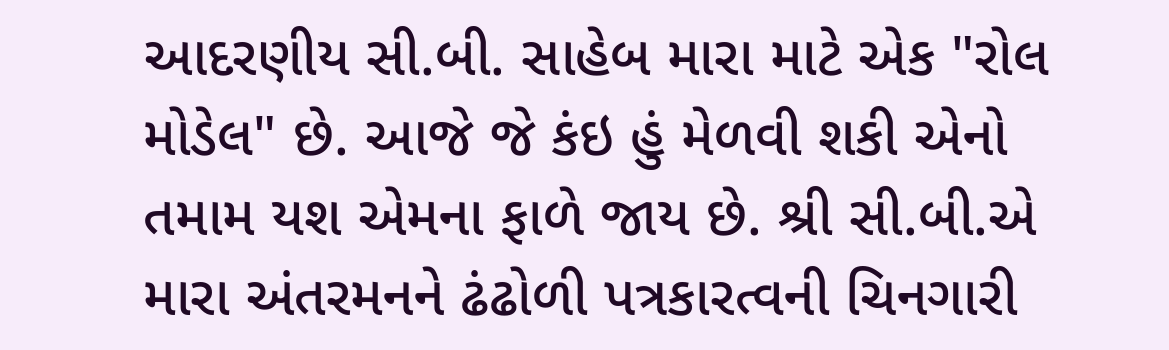આદરણીય સી.બી. સાહેબ મારા માટે એક "રોલ મોડેલ" છે. આજે જે કંઇ હું મેળવી શકી એનો તમામ યશ એમના ફાળે જાય છે. શ્રી સી.બી.એ મારા અંતરમનને ઢંઢોળી પત્રકારત્વની ચિનગારી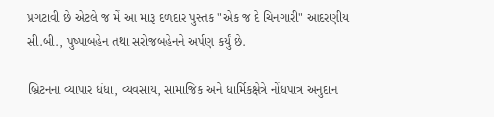પ્રગટાવી છે એટલે જ મેં આ મારૂ દળદાર પુસ્તક "એક જ દે ચિનગારી" આદરણીય સી.બી., પુષ્પાબહેન તથા સરોજબહેનને અર્પણ કર્યું છે.

બ્રિટનના વ્યાપાર ધંધા, વ્યવસાય, સામાજિક અને ધાર્મિકક્ષેત્રે નોંધપાત્ર અનુદાન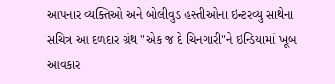આપનાર વ્યક્તિઓ અને બોલીવુડ હસ્તીઓના ઇન્ટરવ્યુ સાથેના સચિત્ર આ દળદાર ગ્રંથ "એક જ દે ચિનગારી"ને ઇન્ડિયામાં ખૂબ આવકાર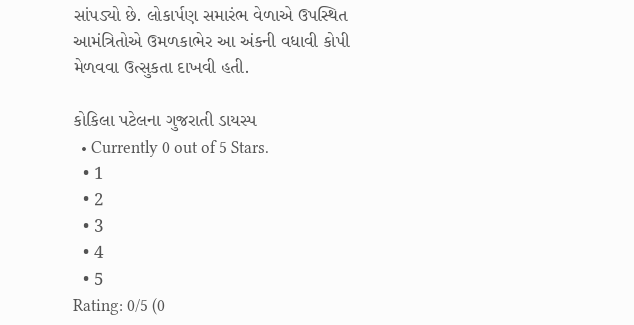સાંપડ્યો છે. લોકાર્પણ સમારંભ વેળાએ ઉપસ્થિત આમંત્રિતોએ ઉમળકાભેર આ અંકની વધાવી કોપી મેળવવા ઉત્સુકતા દાખવી હતી.

કોકિલા પટેલના ગુજરાતી ડાયસ્પ
  • Currently 0 out of 5 Stars.
  • 1
  • 2
  • 3
  • 4
  • 5
Rating: 0/5 (0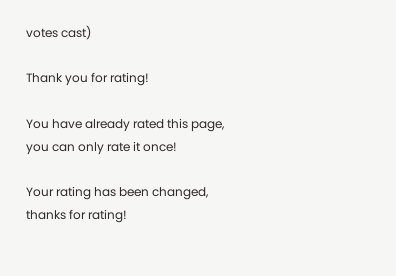votes cast)

Thank you for rating!

You have already rated this page, you can only rate it once!

Your rating has been changed, thanks for rating!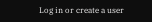Log in or create a user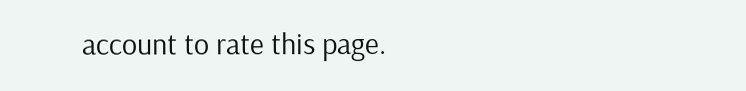account to rate this page.